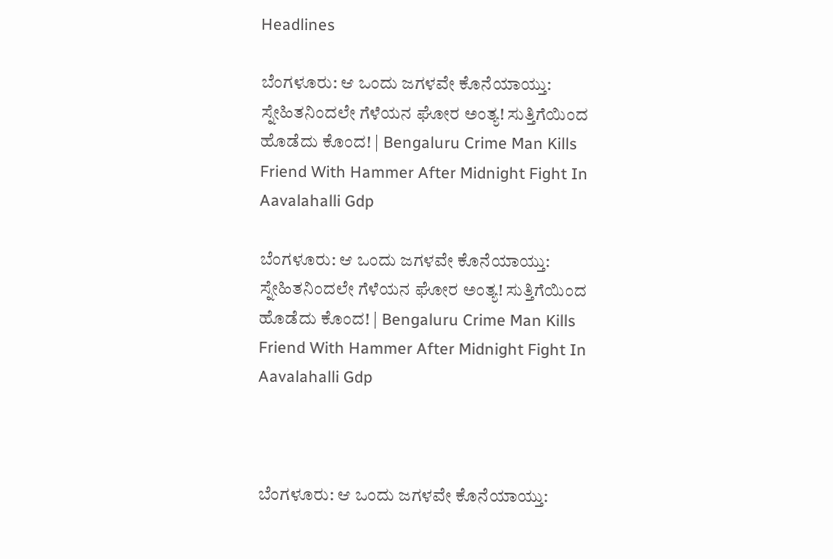Headlines

ಬೆಂಗಳೂರು: ಆ ಒಂದು ಜಗಳವೇ ಕೊನೆಯಾಯ್ತು: ಸ್ನೇಹಿತನಿಂದಲೇ ಗೆಳೆಯನ ಘೋರ ಅಂತ್ಯ! ಸುತ್ತಿಗೆಯಿಂದ ಹೊಡೆದು ಕೊಂದ! | Bengaluru Crime Man Kills Friend With Hammer After Midnight Fight In Aavalahalli Gdp

ಬೆಂಗಳೂರು: ಆ ಒಂದು ಜಗಳವೇ ಕೊನೆಯಾಯ್ತು: ಸ್ನೇಹಿತನಿಂದಲೇ ಗೆಳೆಯನ ಘೋರ ಅಂತ್ಯ! ಸುತ್ತಿಗೆಯಿಂದ ಹೊಡೆದು ಕೊಂದ! | Bengaluru Crime Man Kills Friend With Hammer After Midnight Fight In Aavalahalli Gdp



ಬೆಂಗಳೂರು: ಆ ಒಂದು ಜಗಳವೇ ಕೊನೆಯಾಯ್ತು: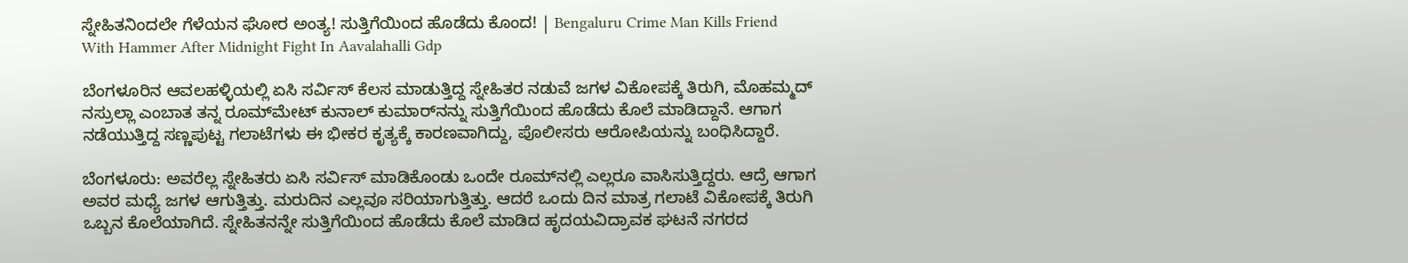ಸ್ನೇಹಿತನಿಂದಲೇ ಗೆಳೆಯನ ಘೋರ ಅಂತ್ಯ! ಸುತ್ತಿಗೆಯಿಂದ ಹೊಡೆದು ಕೊಂದ! | Bengaluru Crime Man Kills Friend With Hammer After Midnight Fight In Aavalahalli Gdp

ಬೆಂಗಳೂರಿನ ಆವಲಹಳ್ಳಿಯಲ್ಲಿ ಏಸಿ ಸರ್ವಿಸ್ ಕೆಲಸ ಮಾಡುತ್ತಿದ್ದ ಸ್ನೇಹಿತರ ನಡುವೆ ಜಗಳ ವಿಕೋಪಕ್ಕೆ ತಿರುಗಿ, ಮೊಹಮ್ಮದ್ ನಸ್ರುಲ್ಲಾ ಎಂಬಾತ ತನ್ನ ರೂಮ್‌ಮೇಟ್ ಕುನಾಲ್ ಕುಮಾರ್‌ನನ್ನು ಸುತ್ತಿಗೆಯಿಂದ ಹೊಡೆದು ಕೊಲೆ ಮಾಡಿದ್ದಾನೆ. ಆಗಾಗ ನಡೆಯುತ್ತಿದ್ದ ಸಣ್ಣಪುಟ್ಟ ಗಲಾಟೆಗಳು ಈ ಭೀಕರ ಕೃತ್ಯಕ್ಕೆ ಕಾರಣವಾಗಿದ್ದು, ಪೊಲೀಸರು ಆರೋಪಿಯನ್ನು ಬಂಧಿಸಿದ್ದಾರೆ.

ಬೆಂಗಳೂರು: ಅವರೆಲ್ಲ ಸ್ನೇಹಿತರು ಏಸಿ ಸರ್ವಿಸ್ ಮಾಡಿಕೊಂಡು ಒಂದೇ ರೂಮ್‌ನಲ್ಲಿ ಎಲ್ಲರೂ ವಾಸಿಸುತ್ತಿದ್ದರು. ಆದ್ರೆ ಆಗಾಗ ಅವರ ಮಧ್ಯೆ ಜಗಳ ಆಗುತ್ತಿತ್ತು. ಮರುದಿನ ಎಲ್ಲವೂ ಸರಿಯಾಗುತ್ತಿತ್ತು. ಆದರೆ ಒಂದು ದಿನ ಮಾತ್ರ ಗಲಾಟೆ ವಿಕೋಪಕ್ಕೆ ತಿರುಗಿ ಒಬ್ಬನ ಕೊಲೆಯಾಗಿದೆ. ಸ್ನೇಹಿತನನ್ನೇ ಸುತ್ತಿಗೆಯಿಂದ ಹೊಡೆದು ಕೊಲೆ ಮಾಡಿದ ಹೃದಯವಿದ್ರಾವಕ ಘಟನೆ ನಗರದ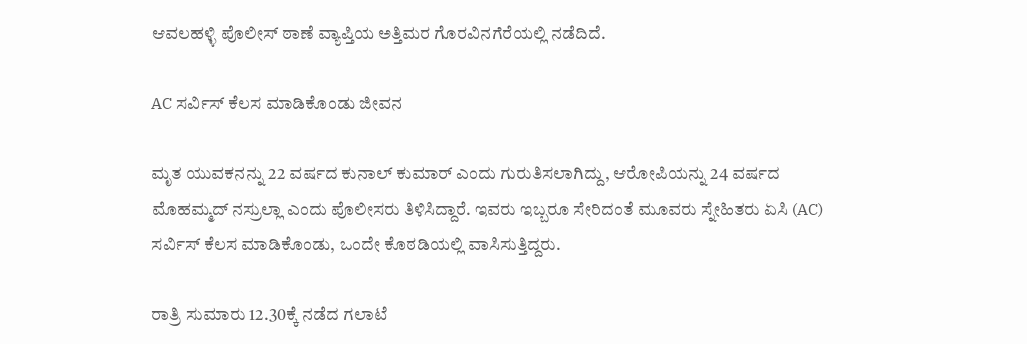ಆವಲಹಳ್ಳಿ ಪೊಲೀಸ್ ಠಾಣೆ ವ್ಯಾಪ್ತಿಯ ಅತ್ತಿಮರ ಗೊರವಿನಗೆರೆಯಲ್ಲಿ ನಡೆದಿದೆ.

AC ಸರ್ವಿಸ್ ಕೆಲಸ ಮಾಡಿಕೊಂಡು ಜೀವನ

ಮೃತ ಯುವಕನನ್ನು 22 ವರ್ಷದ ಕುನಾಲ್ ಕುಮಾರ್ ಎಂದು ಗುರುತಿಸಲಾಗಿದ್ದು, ಆರೋಪಿಯನ್ನು 24 ವರ್ಷದ ಮೊಹಮ್ಮದ್ ನಸ್ರುಲ್ಲಾ ಎಂದು ಪೊಲೀಸರು ತಿಳಿಸಿದ್ದಾರೆ. ಇವರು ಇಬ್ಬರೂ ಸೇರಿದಂತೆ ಮೂವರು ಸ್ನೇಹಿತರು ಏಸಿ (AC) ಸರ್ವಿಸ್ ಕೆಲಸ ಮಾಡಿಕೊಂಡು, ಒಂದೇ ಕೊಠಡಿಯಲ್ಲಿ ವಾಸಿಸುತ್ತಿದ್ದರು.

ರಾತ್ರಿ ಸುಮಾರು 12.30ಕ್ಕೆ ನಡೆದ ಗಲಾಟೆ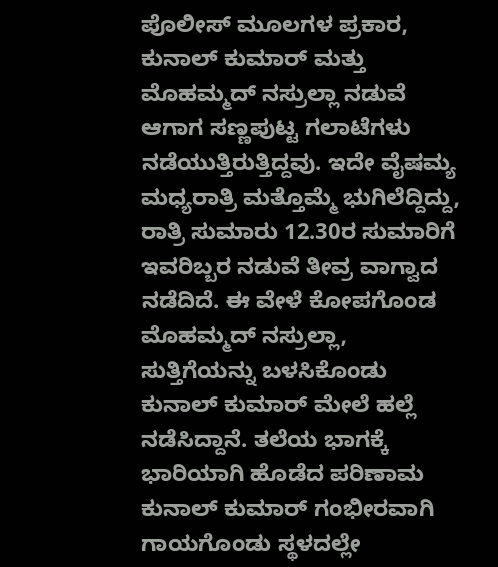ಪೊಲೀಸ್ ಮೂಲಗಳ ಪ್ರಕಾರ, ಕುನಾಲ್ ಕುಮಾರ್ ಮತ್ತು ಮೊಹಮ್ಮದ್ ನಸ್ರುಲ್ಲಾ ನಡುವೆ ಆಗಾಗ ಸಣ್ಣಪುಟ್ಟ ಗಲಾಟೆಗಳು ನಡೆಯುತ್ತಿರುತ್ತಿದ್ದವು. ಇದೇ ವೈಷಮ್ಯ ಮಧ್ಯರಾತ್ರಿ ಮತ್ತೊಮ್ಮೆ ಭುಗಿಲೆದ್ದಿದ್ದು, ರಾತ್ರಿ ಸುಮಾರು 12.30ರ ಸುಮಾರಿಗೆ ಇವರಿಬ್ಬರ ನಡುವೆ ತೀವ್ರ ವಾಗ್ವಾದ ನಡೆದಿದೆ. ಈ ವೇಳೆ ಕೋಪಗೊಂಡ ಮೊಹಮ್ಮದ್ ನಸ್ರುಲ್ಲಾ, ಸುತ್ತಿಗೆಯನ್ನು ಬಳಸಿಕೊಂಡು ಕುನಾಲ್ ಕುಮಾರ್ ಮೇಲೆ ಹಲ್ಲೆ ನಡೆಸಿದ್ದಾನೆ. ತಲೆಯ ಭಾಗಕ್ಕೆ ಭಾರಿಯಾಗಿ ಹೊಡೆದ ಪರಿಣಾಮ ಕುನಾಲ್ ಕುಮಾರ್ ಗಂಭೀರವಾಗಿ ಗಾಯಗೊಂಡು ಸ್ಥಳದಲ್ಲೇ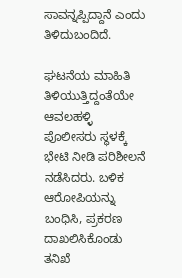ಸಾವನ್ನಪ್ಪಿದ್ದಾನೆ ಎಂದು ತಿಳಿದುಬಂದಿದೆ.

ಘಟನೆಯ ಮಾಹಿತಿ ತಿಳಿಯುತ್ತಿದ್ದಂತೆಯೇ ಆವಲಹಳ್ಳಿ ಪೊಲೀಸರು ಸ್ಥಳಕ್ಕೆ ಭೇಟಿ ನೀಡಿ ಪರಿಶೀಲನೆ ನಡೆಸಿದರು. ಬಳಿಕ ಆರೋಪಿಯನ್ನು ಬಂಧಿಸಿ, ಪ್ರಕರಣ ದಾಖಲಿಸಿಕೊಂಡು ತನಿಖೆ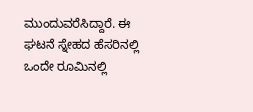ಮುಂದುವರೆಸಿದ್ದಾರೆ. ಈ ಘಟನೆ ಸ್ನೇಹದ ಹೆಸರಿನಲ್ಲಿ ಒಂದೇ ರೂಮಿನಲ್ಲಿ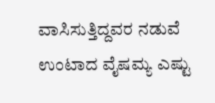ವಾಸಿಸುತ್ತಿದ್ದವರ ನಡುವೆ ಉಂಟಾದ ವೈಷಮ್ಯ ಎಷ್ಟು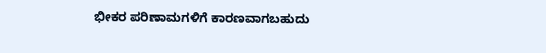ಭೀಕರ ಪರಿಣಾಮಗಳಿಗೆ ಕಾರಣವಾಗಬಹುದು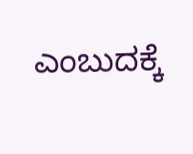ಎಂಬುದಕ್ಕೆ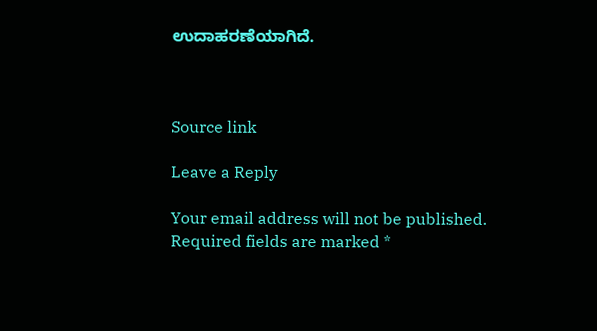ಉದಾಹರಣೆಯಾಗಿದೆ.



Source link

Leave a Reply

Your email address will not be published. Required fields are marked *